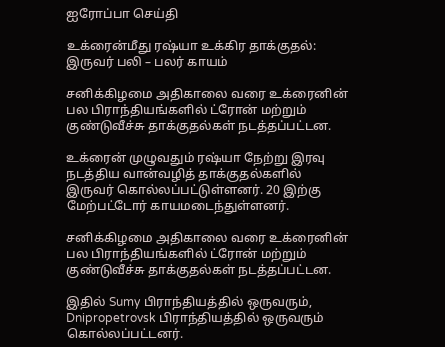ஐரோப்பா செய்தி

உக்ரைன்மீது ரஷ்யா உக்கிர தாக்குதல்: இருவர் பலி – பலர் காயம்

சனிக்கிழமை அதிகாலை வரை உக்ரைனின் பல பிராந்தியங்களில் ட்ரோன் மற்றும் குண்டுவீச்சு தாக்குதல்கள் நடத்தப்பட்டன.

உக்ரைன் முழுவதும் ரஷ்யா நேற்று இரவு நடத்திய வான்வழித் தாக்குதல்களில் இருவர் கொல்லப்பட்டுள்ளனர். 20 இற்கு மேற்பட்டோர் காயமடைந்துள்ளனர்.

சனிக்கிழமை அதிகாலை வரை உக்ரைனின் பல பிராந்தியங்களில் ட்ரோன் மற்றும் குண்டுவீச்சு தாக்குதல்கள் நடத்தப்பட்டன.

இதில் Sumy பிராந்தியத்தில் ஒருவரும், Dnipropetrovsk பிராந்தியத்தில் ஒருவரும் கொல்லப்பட்டனர்.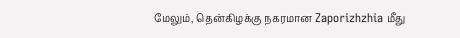மேலும், தென்கிழக்கு நகரமான Zaporizhzhia மீது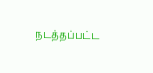நடத்தப்பட்ட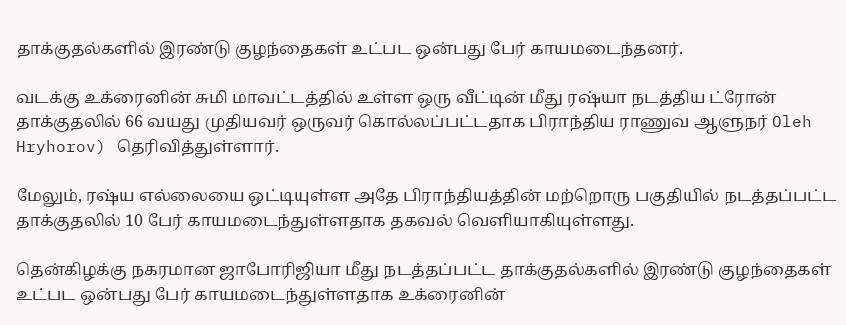தாக்குதல்களில் இரண்டு குழந்தைகள் உட்பட ஒன்பது பேர் காயமடைந்தனர்.

வடக்கு உக்ரைனின் சுமி மாவட்டத்தில் உள்ள ஒரு வீட்டின் மீது ரஷ்யா நடத்திய ட்ரோன் தாக்குதலில் 66 வயது முதியவர் ஒருவர் கொல்லப்பட்டதாக பிராந்திய ராணுவ ஆளுநர் Oleh Hryhorov) தெரிவித்துள்ளார்.

மேலும், ரஷ்ய எல்லையை ஒட்டியுள்ள அதே பிராந்தியத்தின் மற்றொரு பகுதியில் நடத்தப்பட்ட தாக்குதலில் 10 பேர் காயமடைந்துள்ளதாக தகவல் வெளியாகியுள்ளது.

தென்கிழக்கு நகரமான ஜாபோரிஜியா மீது நடத்தப்பட்ட தாக்குதல்களில் இரண்டு குழந்தைகள் உட்பட ஒன்பது பேர் காயமடைந்துள்ளதாக உக்ரைனின்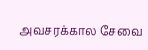அவசரக்கால சேவை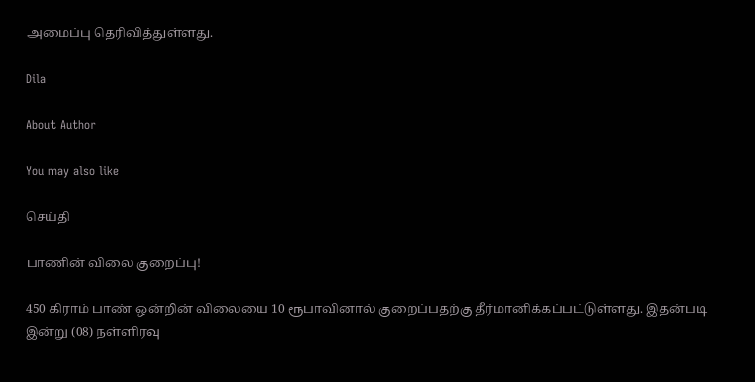அமைப்பு தெரிவித்துள்ளது.

Dila

About Author

You may also like

செய்தி

பாணின் விலை குறைப்பு!

450 கிராம் பாண் ஒன்றின் விலையை 10 ரூபாவினால் குறைப்பதற்கு தீர்மானிக்கப்பட்டுள்ளது. இதன்படி   இன்று (08) நள்ளிரவு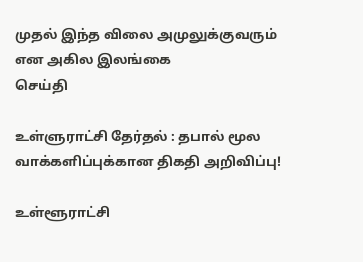முதல் இந்த விலை அமுலுக்குவரும் என அகில இலங்கை
செய்தி

உள்ளுராட்சி தேர்தல் : தபால் மூல வாக்களிப்புக்கான திகதி அறிவிப்பு!

உள்ளூராட்சி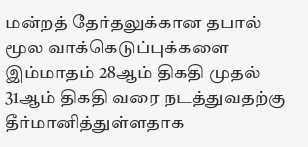மன்றத் தேர்தலுக்கான தபால் மூல வாக்கெடுப்புக்களை இம்மாதம் 28ஆம் திகதி முதல் 31ஆம் திகதி வரை நடத்துவதற்கு தீர்மானித்துள்ளதாக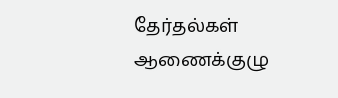தேர்தல்கள் ஆணைக்குழு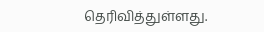தெரிவித்துள்ளது.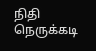நிதி நெருக்கடி